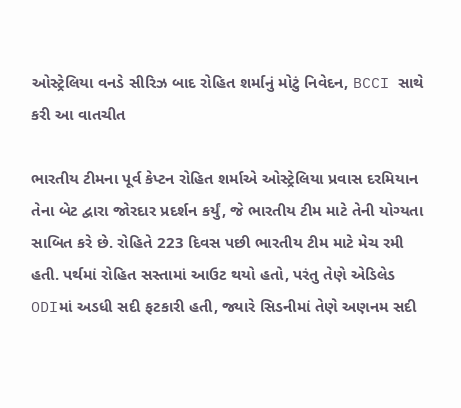ઓસ્ટ્રેલિયા વનડે સીરિઝ બાદ રોહિત શર્માનું મોટું નિવેદન, BCCI સાથે કરી આ વાતચીત

ભારતીય ટીમના પૂર્વ કેપ્ટન રોહિત શર્માએ ઓસ્ટ્રેલિયા પ્રવાસ દરમિયાન તેના બેટ દ્વારા જોરદાર પ્રદર્શન કર્યું, જે ભારતીય ટીમ માટે તેની યોગ્યતા સાબિત કરે છે. રોહિતે 223 દિવસ પછી ભારતીય ટીમ માટે મેચ રમી હતી. પર્થમાં રોહિત સસ્તામાં આઉટ થયો હતો, પરંતુ તેણે એડિલેડ ODIમાં અડધી સદી ફટકારી હતી, જ્યારે સિડનીમાં તેણે અણનમ સદી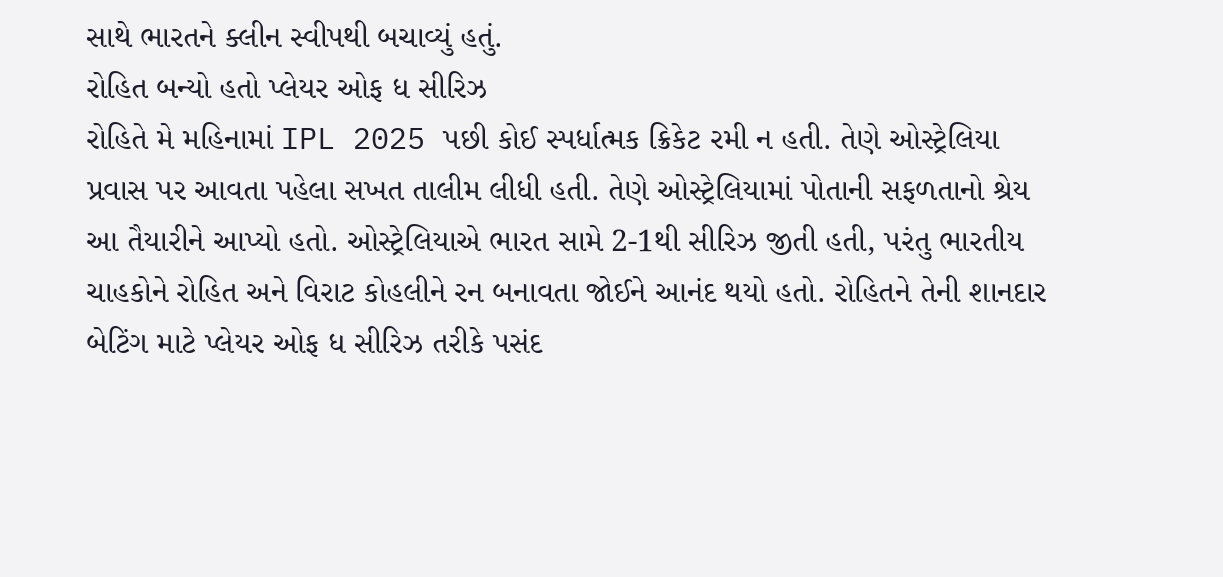સાથે ભારતને ક્લીન સ્વીપથી બચાવ્યું હતું.
રોહિત બન્યો હતો પ્લેયર ઓફ ધ સીરિઝ
રોહિતે મે મહિનામાં IPL 2025 પછી કોઈ સ્પર્ધાત્મક ક્રિકેટ રમી ન હતી. તેણે ઓસ્ટ્રેલિયા પ્રવાસ પર આવતા પહેલા સખત તાલીમ લીધી હતી. તેણે ઓસ્ટ્રેલિયામાં પોતાની સફળતાનો શ્રેય આ તૈયારીને આપ્યો હતો. ઓસ્ટ્રેલિયાએ ભારત સામે 2-1થી સીરિઝ જીતી હતી, પરંતુ ભારતીય ચાહકોને રોહિત અને વિરાટ કોહલીને રન બનાવતા જોઈને આનંદ થયો હતો. રોહિતને તેની શાનદાર બેટિંગ માટે પ્લેયર ઓફ ધ સીરિઝ તરીકે પસંદ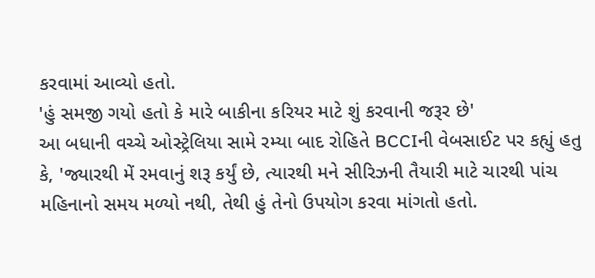કરવામાં આવ્યો હતો.
'હું સમજી ગયો હતો કે મારે બાકીના કરિયર માટે શું કરવાની જરૂર છે'
આ બધાની વચ્ચે ઓસ્ટ્રેલિયા સામે રમ્યા બાદ રોહિતે BCCIની વેબસાઈટ પર કહ્યું હતુ કે, 'જ્યારથી મેં રમવાનું શરૂ કર્યું છે, ત્યારથી મને સીરિઝની તૈયારી માટે ચારથી પાંચ મહિનાનો સમય મળ્યો નથી, તેથી હું તેનો ઉપયોગ કરવા માંગતો હતો.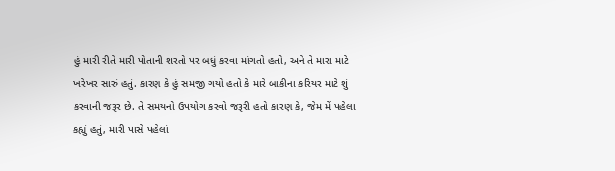હું મારી રીતે મારી પોતાની શરતો પર બધું કરવા માંગતો હતો, અને તે મારા માટે ખરેખર સારું હતું. કારણ કે હું સમજી ગયો હતો કે મારે બાકીના કરિયર માટે શું કરવાની જરૂર છે. તે સમયનો ઉપયોગ કરવો જરૂરી હતો કારણ કે, જેમ મેં પહેલા કહ્યું હતું, મારી પાસે પહેલાં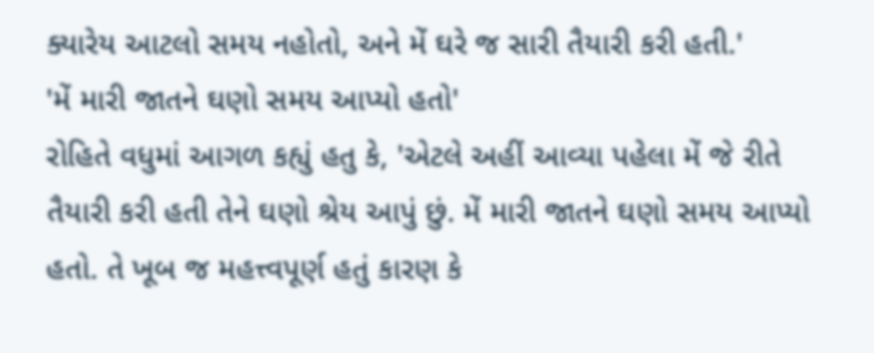ક્યારેય આટલો સમય નહોતો, અને મેં ઘરે જ સારી તૈયારી કરી હતી.'
'મેં મારી જાતને ઘણો સમય આપ્યો હતો'
રોહિતે વધુમાં આગળ કહ્યું હતુ કે, 'એટલે અહીં આવ્યા પહેલા મેં જે રીતે તૈયારી કરી હતી તેને ઘણો શ્રેય આપું છું. મેં મારી જાતને ઘણો સમય આપ્યો હતો. તે ખૂબ જ મહત્ત્વપૂર્ણ હતું કારણ કે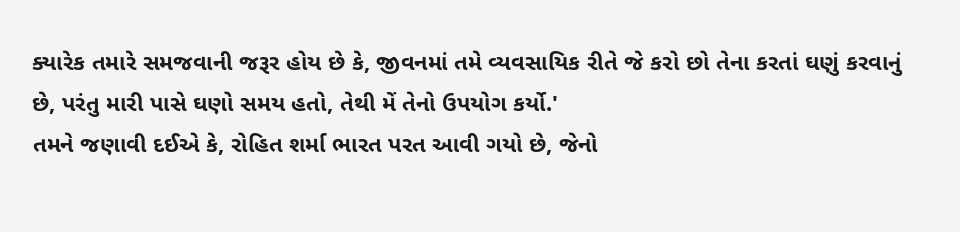ક્યારેક તમારે સમજવાની જરૂર હોય છે કે, જીવનમાં તમે વ્યવસાયિક રીતે જે કરો છો તેના કરતાં ઘણું કરવાનું છે, પરંતુ મારી પાસે ઘણો સમય હતો, તેથી મેં તેનો ઉપયોગ કર્યો.'
તમને જણાવી દઈએ કે, રોહિત શર્મા ભારત પરત આવી ગયો છે, જેનો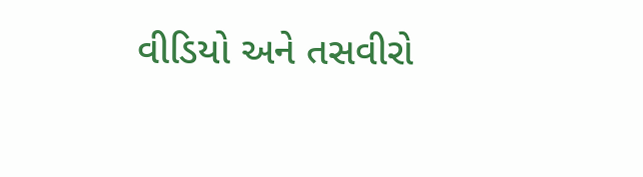વીડિયો અને તસવીરો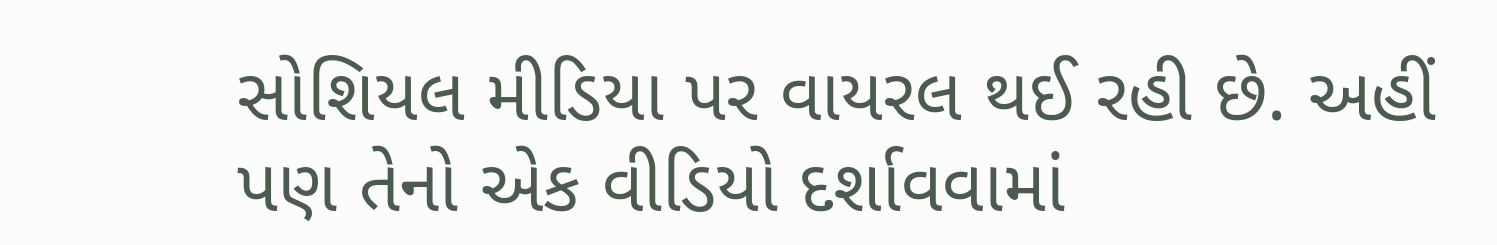સોશિયલ મીડિયા પર વાયરલ થઈ રહી છે. અહીં પણ તેનો એક વીડિયો દર્શાવવામાં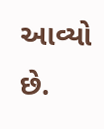આવ્યો છે.